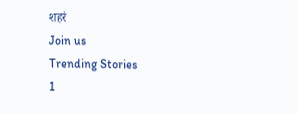शहरं
Join us
Trending Stories
1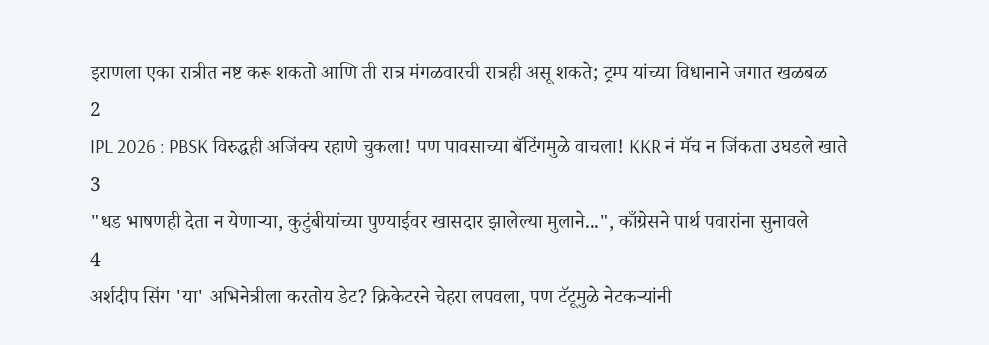इराणला एका रात्रीत नष्ट करू शकतो आणि ती रात्र मंगळवारची रात्रही असू शकते; ट्रम्प यांच्या विधानाने जगात खळबळ
2
IPL 2026 : PBSK विरुद्धही अजिंक्य रहाणे चुकला! पण पावसाच्या बॅटिंगमुळे वाचला! KKR नं मॅच न जिंकता उघडले खाते
3
"धड भाषणही देता न येणाऱ्या, कुटुंबीयांच्या पुण्याईवर खासदार झालेल्या मुलाने...", काँग्रेसने पार्थ पवारांना सुनावले
4
अर्शदीप सिंग 'या' अभिनेत्रीला करतोय डेट? क्रिकेटरने चेहरा लपवला, पण टॅटूमुळे नेटकऱ्यांनी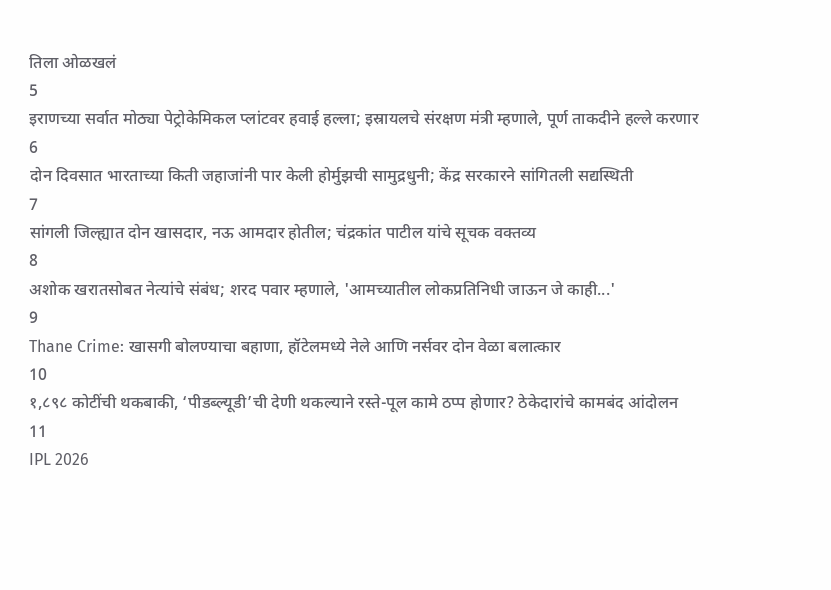तिला ओळखलं
5
इराणच्या सर्वात मोठ्या पेट्रोकेमिकल प्लांटवर हवाई हल्ला; इस्रायलचे संरक्षण मंत्री म्हणाले, पूर्ण ताकदीने हल्ले करणार
6
दोन दिवसात भारताच्या किती जहाजांनी पार केली होर्मुझची सामुद्रधुनी; केंद्र सरकारने सांगितली सद्यस्थिती
7
सांगली जिल्ह्यात दोन खासदार, नऊ आमदार होतील; चंद्रकांत पाटील यांचे सूचक वक्तव्य
8
अशोक खरातसोबत नेत्यांचे संबंध; शरद पवार म्हणाले, 'आमच्यातील लोकप्रतिनिधी जाऊन जे काही...'
9
Thane Crime: खासगी बोलण्याचा बहाणा, हॉटेलमध्ये नेले आणि नर्सवर दोन वेळा बलात्कार
10
१,८९८ कोटींची थकबाकी, ‘पीडब्ल्यूडी’ची देणी थकल्याने रस्ते-पूल कामे ठप्प होणार? ठेकेदारांचे कामबंद आंदोलन
11
IPL 2026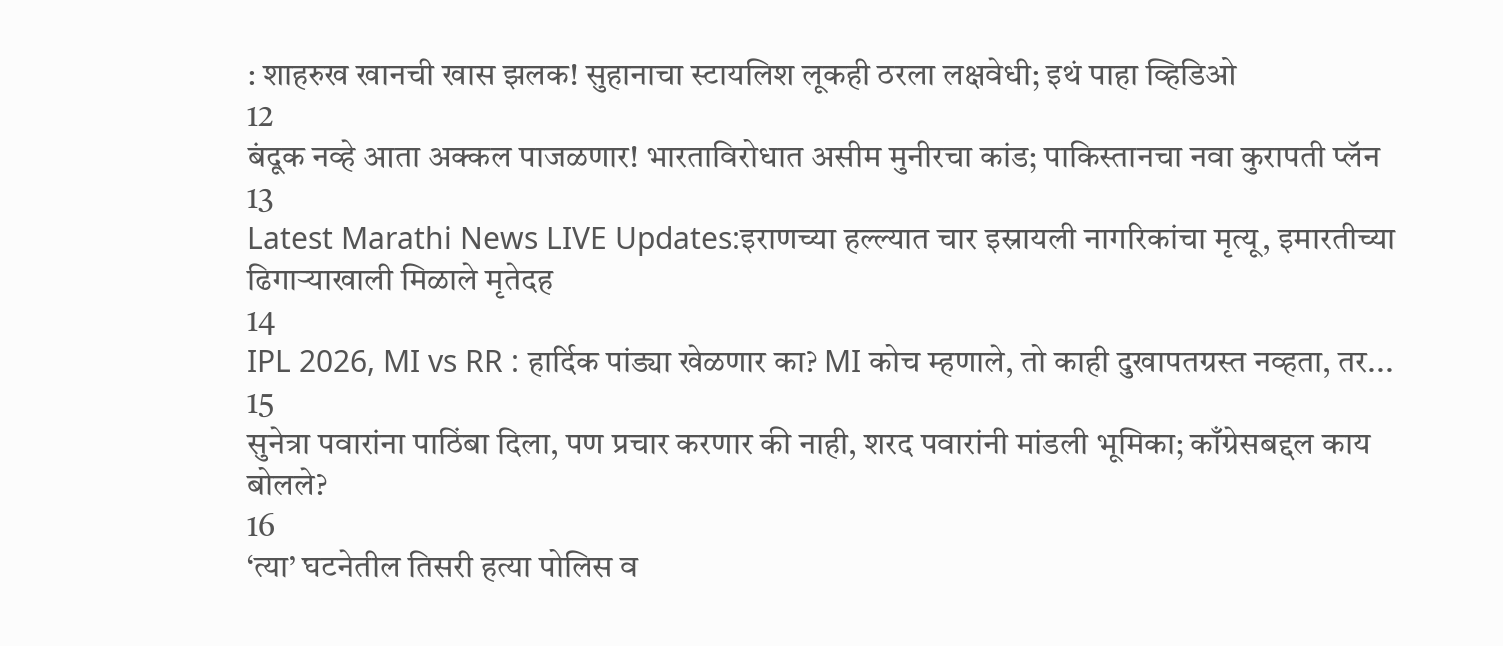: शाहरुख खानची खास झलक! सुहानाचा स्टायलिश लूकही ठरला लक्षवेधी; इथं पाहा व्हिडिओ
12
बंदूक नव्हे आता अक्कल पाजळणार! भारताविरोधात असीम मुनीरचा कांड; पाकिस्तानचा नवा कुरापती प्लॅन
13
Latest Marathi News LIVE Updates:इराणच्या हल्ल्यात चार इस्रायली नागरिकांचा मृत्यू, इमारतीच्या ढिगाऱ्याखाली मिळाले मृतेदह
14
IPL 2026, MI vs RR : हार्दिक पांड्या खेळणार का? MI कोच म्हणाले, तो काही दुखापतग्रस्त नव्हता, तर...
15
सुनेत्रा पवारांना पाठिंबा दिला, पण प्रचार करणार की नाही, शरद पवारांनी मांडली भूमिका; काँग्रेसबद्दल काय बोलले?
16
‘त्या’ घटनेतील तिसरी हत्या पोलिस व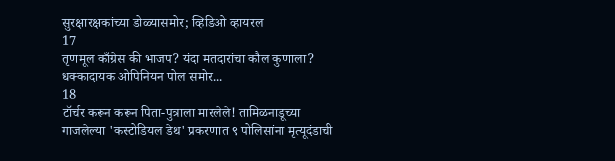सुरक्षारक्षकांच्या डोळ्यासमोर; व्हिडिओ व्हायरल
17
तृणमूल काँग्रेस की भाजप? यंदा मतदारांचा कौल कुणाला? धक्कादायक ओपिनियन पोल समोर...
18
टॉर्चर करून करून पिता-पुत्राला मारलेले! तामिळनाडूच्या गाजलेल्या 'कस्टोडियल डेथ' प्रकरणात ९ पोलिसांना मृत्यूदंडाची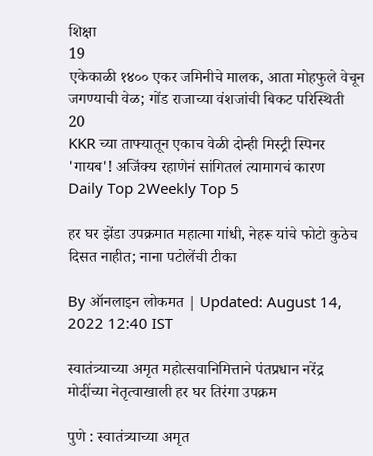शिक्षा
19
एकेकाळी १४०० एकर जमिनीचे मालक, आता मोहफुले वेचून जगण्याची वेळ; गोंड राजाच्या वंशजांची बिकट परिस्थिती
20
KKR च्या ताफ्यातून एकाच वेळी दोन्ही मिस्ट्री स्पिनर 'गायब'! अजिंक्य रहाणेनं सांगितलं त्यामागचं कारण
Daily Top 2Weekly Top 5

हर घर झेंडा उपक्रमात महात्मा गांधी, नेहरू यांचे फोटो कुठेच दिसत नाहीत; नाना पटोलेंची टीका

By ऑनलाइन लोकमत | Updated: August 14, 2022 12:40 IST

स्वातंत्र्याच्या अमृत महोत्सवानिमित्ताने पंतप्रधान नरेंद्र मोदींच्या नेतृत्वाखाली हर घर तिरंगा उपक्रम

पुणे : स्वातंत्र्याच्या अमृत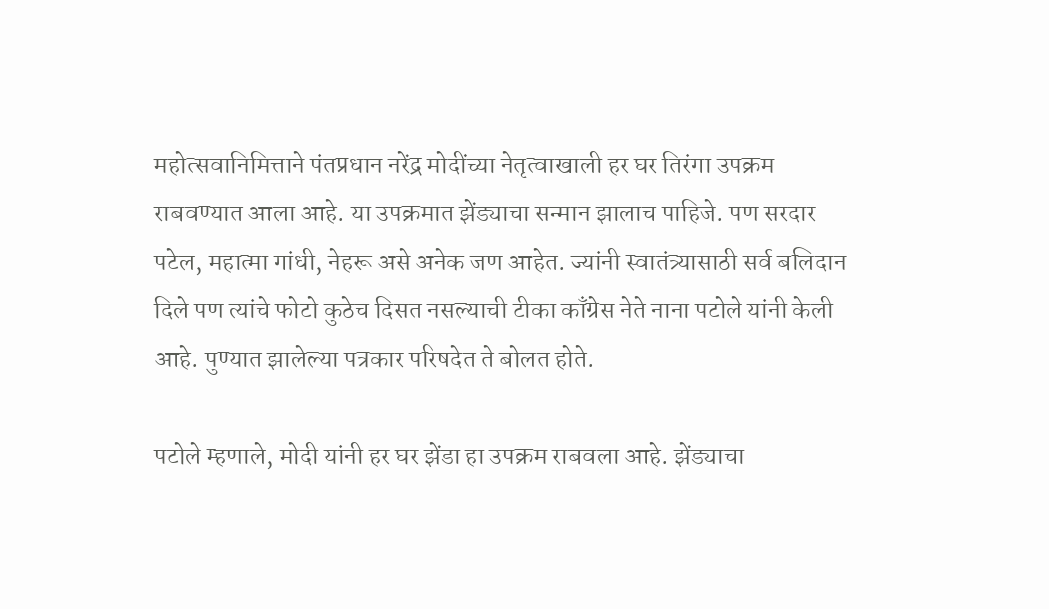महोत्सवानिमित्ताने पंतप्रधान नरेंद्र मोदींच्या नेतृत्वाखाली हर घर तिरंगा उपक्रम राबवण्यात आला आहे. या उपक्रमात झेंड्याचा सन्मान झालाच पाहिजे. पण सरदार पटेल, महात्मा गांधी, नेहरू असे अनेक जण आहेत. ज्यांनी स्वातंत्र्यासाठी सर्व बलिदान दिले पण त्यांचे फोटो कुठेच दिसत नसल्याची टीका काँग्रेस नेते नाना पटोले यांनी केली आहे. पुण्यात झालेल्या पत्रकार परिषदेत ते बोलत होते.

पटोले म्हणाले, मोदी यांनी हर घर झेंडा हा उपक्रम राबवला आहे. झेंड्याचा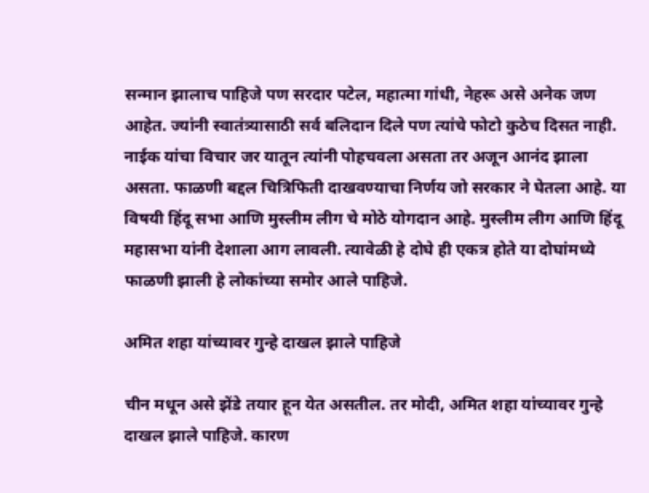सन्मान झालाच पाहिजे पण सरदार पटेल, महात्मा गांधी, नेहरू असे अनेक जण आहेत. ज्यांनी स्वातंत्र्यासाठी सर्व बलिदान दिले पण त्यांचे फोटो कुठेच दिसत नाही. नाईक यांचा विचार जर यातून त्यांनी पोहचवला असता तर अजून आनंद झाला असता. फाळणी बद्दल चित्रिफिती दाखवण्याचा निर्णय जो सरकार ने घेतला आहे. या विषयी हिंदू सभा आणि मुस्लीम लीग चे मोठे योगदान आहे. मुस्लीम लीग आणि हिंदू महासभा यांनी देशाला आग लावली. त्यावेळी हे दोघे ही एकत्र होते या दोघांमध्ये फाळणी झाली हे लोकांच्या समोर आले पाहिजे.

अमित शहा यांच्यावर गुन्हे दाखल झाले पाहिजे

चीन मधून असे झेंडे तयार हून येत असतील. तर मोदी, अमित शहा यांच्यावर गुन्हे दाखल झाले पाहिजे. कारण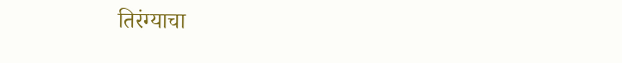तिरंग्याचा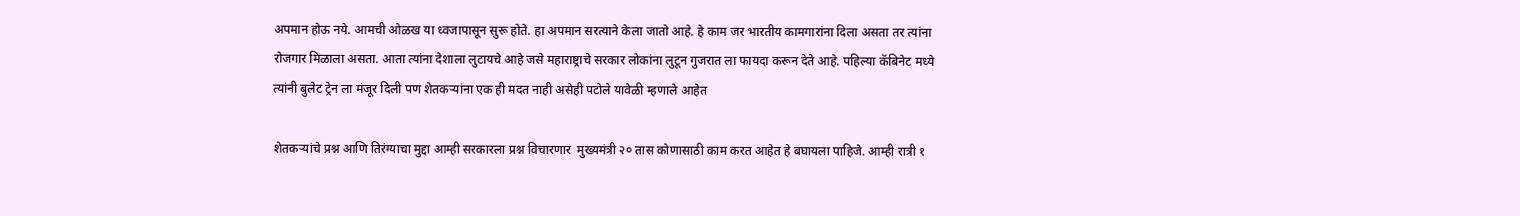अपमान होऊ नये. आमची ओळख या ध्वजापासून सुरू होते. हा अपमान सरत्याने केला जातो आहे. हे काम जर भारतीय कामगारांना दिला असता तर त्यांना रोजगार मिळाला असता. आता त्यांना देशाला लुटायचे आहे जसे महाराष्ट्राचे सरकार लोकांना लुटून गुजरात ला फायदा करून देते आहे. पहिल्या कॅबिनेट मध्ये त्यांनी बुलेट ट्रेन ला मंजूर दिली पण शेतकऱ्यांना एक ही मदत नाही असेही पटोले यावेळी म्हणाले आहेत

शेतकऱ्यांचे प्रश्न आणि तिरंग्याचा मुद्दा आम्ही सरकारला प्रश्न विचारणार  मुख्यमंत्री २० तास कोणासाठी काम करत आहेत हे बघायला पाहिजे. आम्ही रात्री १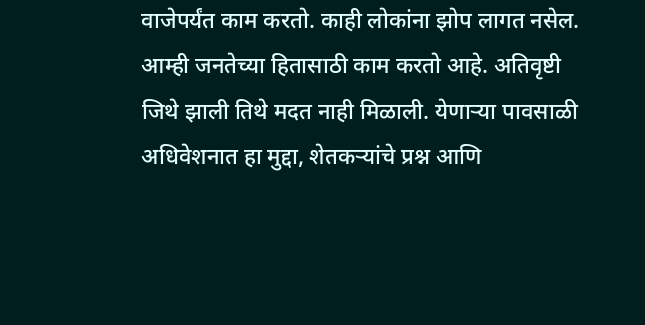वाजेपर्यंत काम करतो. काही लोकांना झोप लागत नसेल. आम्ही जनतेच्या हितासाठी काम करतो आहे. अतिवृष्टी जिथे झाली तिथे मदत नाही मिळाली. येणाऱ्या पावसाळी अधिवेशनात हा मुद्दा, शेतकऱ्यांचे प्रश्न आणि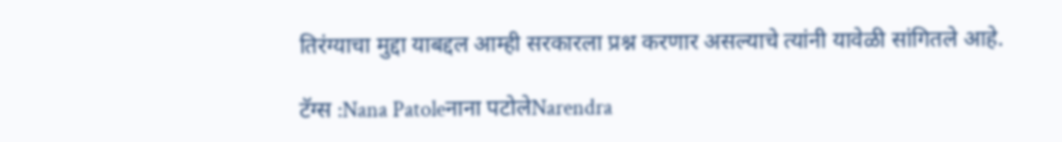तिरंग्याचा मुद्दा याबद्दल आम्ही सरकारला प्रश्न करणार असल्याचे त्यांनी यावेळी सांगितले आहे.

टॅग्स :Nana Patoleनाना पटोलेNarendra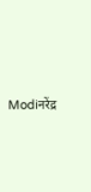Modiनरेंद्र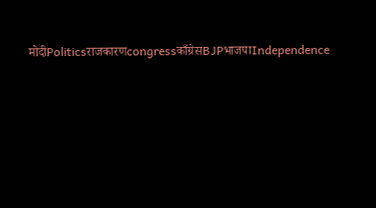मोदीPoliticsराजकारणcongressकाँग्रेसBJPभाजपाIndependence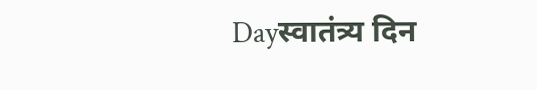Dayस्वातंत्र्य दिन